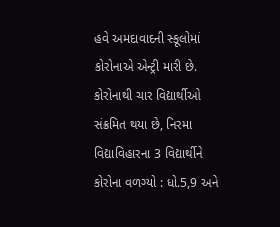હવે અમદાવાદની સ્કૂલોમાં કોરોનાએ એન્ટ્રી મારી છે. કોરોનાથી ચાર વિદ્યાર્થીઓ સંક્રમિત થયા છે, નિરમા વિદ્યાવિહારના 3 વિદ્યાર્થીને કોરોના વળગ્યો : ધો.5,9 અને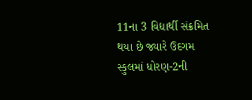11ના 3 વિદ્યાર્થી સંક્રમિત થયા છે જ્યારે ઉદગમ સ્કુલમાં ધોરણ-2ની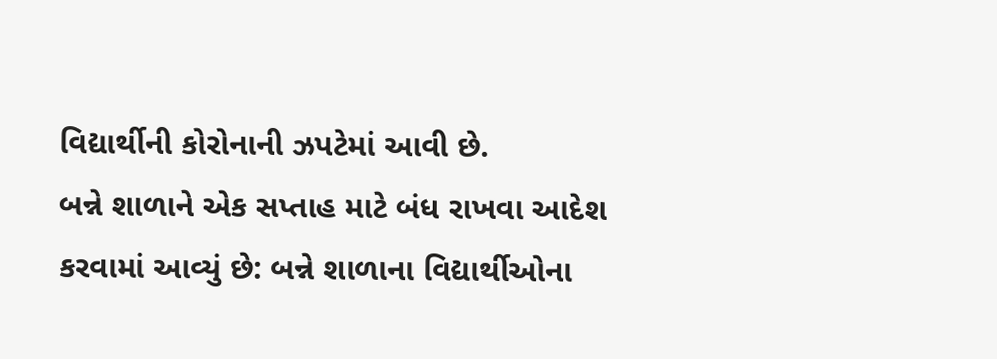વિદ્યાર્થીની કોરોનાની ઝપટેમાં આવી છે.
બન્ને શાળાને એક સપ્તાહ માટે બંધ રાખવા આદેશ કરવામાં આવ્યું છે: બન્ને શાળાના વિદ્યાર્થીઓના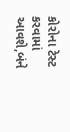કોરોના ટેસ્ટ કરવામાં આવશે,બંને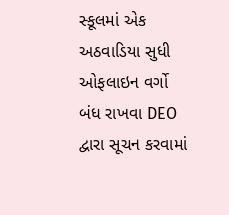સ્કૂલમાં એક અઠવાડિયા સુધી ઓફલાઇન વર્ગો બંધ રાખવા DEO દ્વારા સૂચન કરવામાં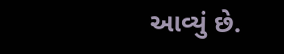આવ્યું છે.